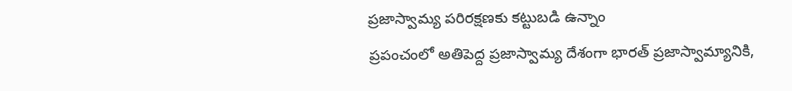ప్రజాస్వామ్య పరిరక్షణకు కట్టుబడి ఉన్నాం
ప్రపంచంలో అతిపెద్ద ప్రజాస్వామ్య దేశంగా భారత్ ప్రజాస్వామ్యానికి,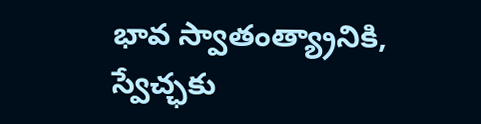భావ స్వాతంత్య్రానికి, స్వేచ్ఛకు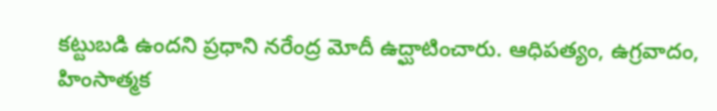కట్టుబడి ఉందని ప్రధాని నరేంద్ర మోదీ ఉద్ఘాటించారు. ఆధిపత్యం, ఉగ్రవాదం, హింసాత్మక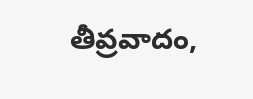తీవ్రవాదం,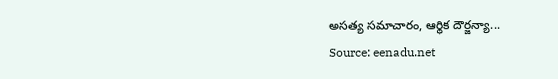అసత్య సమాచారం, ఆర్థిక దౌర్జన్యా...
Source: eenadu.net